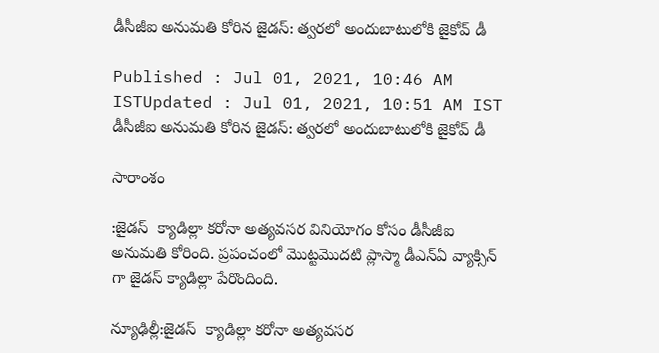డీసీజీఐ అనుమతి కోరిన జైడస్: త్వరలో అందుబాటులోకి జైకోవ్ డీ

Published : Jul 01, 2021, 10:46 AM ISTUpdated : Jul 01, 2021, 10:51 AM IST
డీసీజీఐ అనుమతి కోరిన జైడస్: త్వరలో అందుబాటులోకి జైకోవ్ డీ

సారాంశం

:జైడస్  క్యాడిల్లా కరోనా అత్యవసర వినియోగం కోసం డీసీజీఐ అనుమతి కోరింది. ప్రపంచంలో మొట్టమొదటి ప్లాస్మా డీఎన్ఏ వ్యాక్సిన్ గా జైడస్ క్యాడిల్లా పేరొందింది.

న్యూఢిల్లీ:జైడస్  క్యాడిల్లా కరోనా అత్యవసర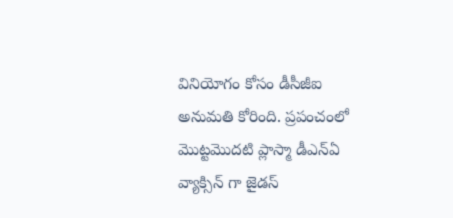వినియోగం కోసం డీసీజీఐ అనుమతి కోరింది. ప్రపంచంలో మొట్టమొదటి ప్లాస్మా డీఎన్ఏ వ్యాక్సిన్ గా జైడస్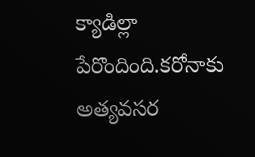క్యాడిల్లా పేరొందింది.కరోనాకు అత్యవసర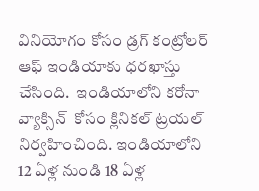వినియోగం కోసం డ్రగ్ కంట్రోలర్ ఆఫ్ ఇండియాకు ధరఖాస్తు చేసింది.  ఇండియాలోని కరోనా వ్యాక్సిన్  కోసం క్లినికల్ ట్రయల్ నిర్వహించింది. ఇండియాలోని 12 ఏళ్ల నుండి 18 ఏళ్ల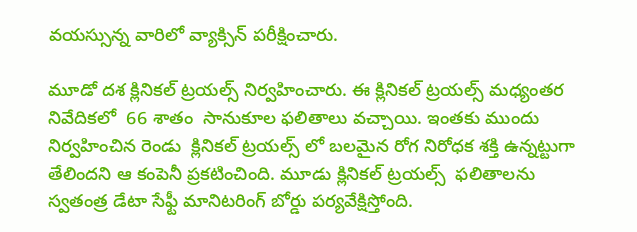వయస్సున్న వారిలో వ్యాక్సిన్ పరీక్షించారు.

మూడో దశ క్లినికల్ ట్రయల్స్ నిర్వహించారు. ఈ క్లినికల్ ట్రయల్స్ మధ్యంతర నివేదికలో  66 శాతం  సానుకూల ఫలితాలు వచ్చాయి. ఇంతకు ముందు నిర్వహించిన రెండు  క్లినికల్ ట్రయల్స్ లో బలమైన రోగ నిరోధక శక్తి ఉన్నట్టుగా తేలిందని ఆ కంపెనీ ప్రకటించింది. మూడు క్లినికల్ ట్రయల్స్  ఫలితాలను స్వతంత్ర డేటా సేఫ్టీ మానిటరింగ్ బోర్డు పర్యవేక్షిస్తోంది.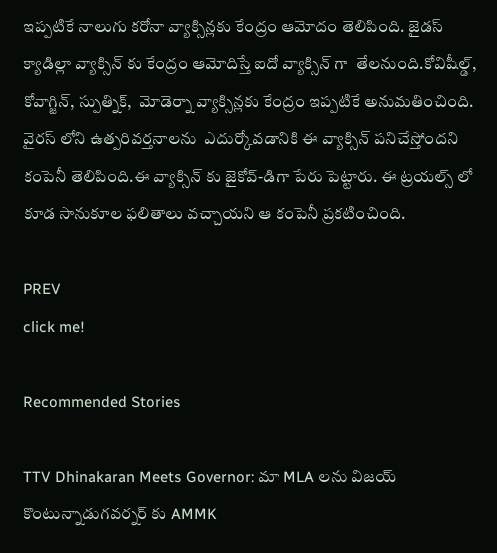ఇప్పటికే నాలుగు కరోనా వ్యాక్సిన్లకు కేంద్రం ఆమోదం తెలిపింది. జైడస్ క్యాడిల్లా వ్యాక్సిన్ కు కేంద్రం ఆమోదిస్తే ఐదో వ్యాక్సిన్ గా  తేలనుంది.కోవిషీల్డ్, కోవాగ్జిన్, స్పుత్నిక్,  మోడెర్నా వ్యాక్సిన్లకు కేంద్రం ఇప్పటికే అనుమతించింది.  వైరస్ లోని ఉత్పరివర్తనాలను  ఎదుర్కోవడానికి ఈ వ్యాక్సిన్ పనిచేస్తోందని కంపెనీ తెలిపింది.ఈ వ్యాక్సిన్ కు జైకోవ్-డిగా పేరు పెట్టారు. ఈ ట్రయల్స్ లో కూడ సానుకూల ఫలితాలు వచ్చాయని ఆ కంపెనీ ప్రకటించింది.

PREV
click me!

Recommended Stories

TTV Dhinakaran Meets Governor: మా MLA లను విజయ్ కొంటున్నాడుగవర్నర్ కు AMMK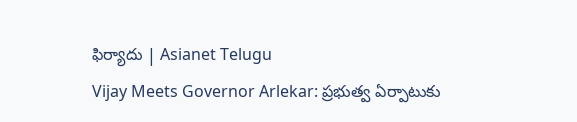ఫిర్యాదు | Asianet Telugu
Vijay Meets Governor Arlekar: ప్రభుత్వ ఏర్పాటుకు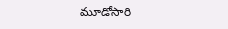మూడోసారి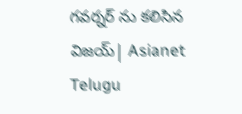గవర్నర్ ను కలిసిన విజయ్| Asianet Telugu